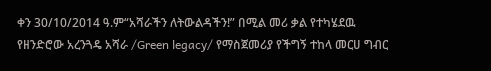ቀን 30/10/2014 ዓ.ም“አሻራችን ለትውልዳችን!” በሚል መሪ ቃል የተካሄደዉ የዘንድሮው አረንጓዴ አሻራ /Green legacy/ የማስጀመሪያ የችግኝ ተከላ መርሀ ግብር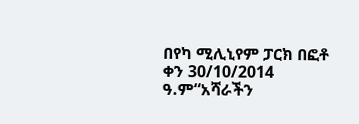በየካ ሚሊኒየም ፓርክ በፎቶ
ቀን 30/10/2014 ዓ.ም“አሻራችን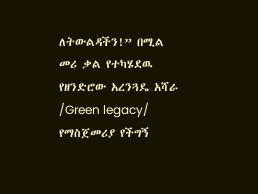ለትውልዳችን!” በሚል መሪ ቃል የተካሄደዉ የዘንድሮው አረንጓዴ አሻራ /Green legacy/ የማስጀመሪያ የችግኝ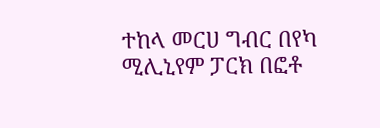ተከላ መርሀ ግብር በየካ ሚሊኒየም ፓርክ በፎቶ